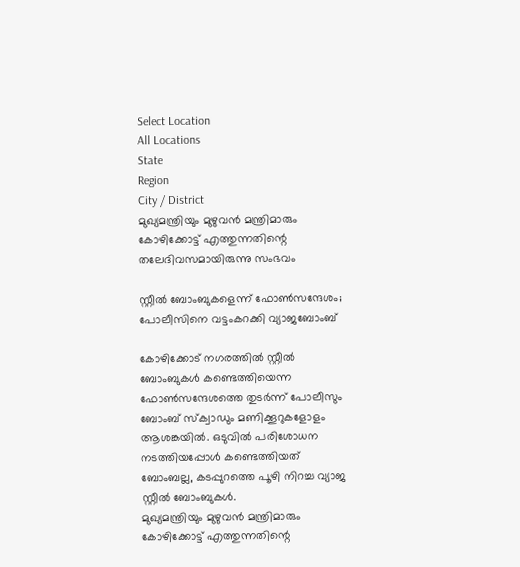Select Location
All Locations
State
Region
City / District
മുഖ്യമന്ത്രിയും മുഴുവൻ മന്ത്രിമാരും കോഴിക്കോട്ട് എത്തുന്നതിന്റെ തലേദിവസമായിരുന്നു സംഭവം

സ്റ്റീൽ ബോംബുകളെന്ന് ഫോൺസന്ദേശം; പോലീസിനെ വട്ടംകറക്കി വ്യാജബോംബ്

കോഴിക്കോട് നഗരത്തിൽ സ്റ്റീൽ ബോംബുകൾ കണ്ടെത്തിയെന്ന ഫോൺസന്ദേശത്തെ തുടർന്ന് പോലീസും ബോംബ് സ്‌ക്വാഡും മണിക്കൂറുകളോളം ആശങ്കയിൽ. ഒടുവിൽ പരിശോധന നടത്തിയപ്പോൾ കണ്ടെത്തിയത് ബോംബല്ല, കടപ്പുറത്തെ പൂഴി നിറച്ച വ്യാജ സ്റ്റീൽ ബോംബുകൾ.
മുഖ്യമന്ത്രിയും മുഴുവൻ മന്ത്രിമാരും കോഴിക്കോട്ട് എത്തുന്നതിന്റെ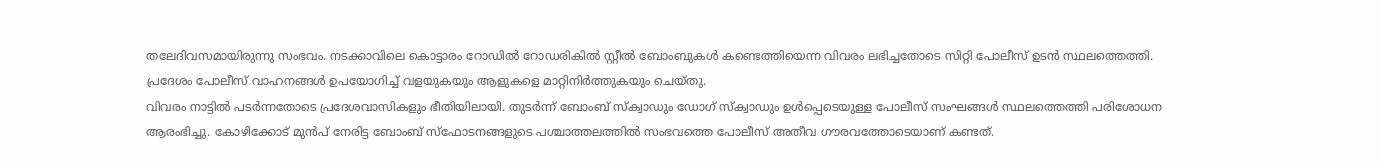തലേദിവസമായിരുന്നു സംഭവം. നടക്കാവിലെ കൊട്ടാരം റോഡിൽ റോഡരികിൽ സ്റ്റീൽ ബോംബുകൾ കണ്ടെത്തിയെന്ന വിവരം ലഭിച്ചതോടെ സിറ്റി പോലീസ് ഉടൻ സ്ഥലത്തെത്തി. പ്രദേശം പോലീസ് വാഹനങ്ങൾ ഉപയോഗിച്ച് വളയുകയും ആളുകളെ മാറ്റിനിർത്തുകയും ചെയ്തു.
വിവരം നാട്ടിൽ പടർന്നതോടെ പ്രദേശവാസികളും ഭീതിയിലായി. തുടർന്ന് ബോംബ് സ്‌ക്വാഡും ഡോഗ് സ്‌ക്വാഡും ഉൾപ്പെടെയുള്ള പോലീസ് സംഘങ്ങൾ സ്ഥലത്തെത്തി പരിശോധന ആരംഭിച്ചു. കോഴിക്കോട് മുൻപ് നേരിട്ട ബോംബ് സ്‌ഫോടനങ്ങളുടെ പശ്ചാത്തലത്തിൽ സംഭവത്തെ പോലീസ് അതീവ ഗൗരവത്തോടെയാണ് കണ്ടത്.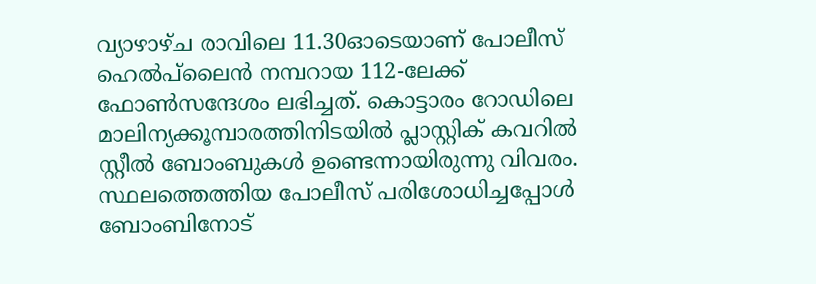വ്യാഴാഴ്ച രാവിലെ 11.30ഓടെയാണ് പോലീസ് ഹെൽപ്‌ലൈൻ നമ്പറായ 112-ലേക്ക് ഫോൺസന്ദേശം ലഭിച്ചത്. കൊട്ടാരം റോഡിലെ മാലിന്യക്കൂമ്പാരത്തിനിടയിൽ പ്ലാസ്റ്റിക് കവറിൽ സ്റ്റീൽ ബോംബുകൾ ഉണ്ടെന്നായിരുന്നു വിവരം. സ്ഥലത്തെത്തിയ പോലീസ് പരിശോധിച്ചപ്പോൾ ബോംബിനോട്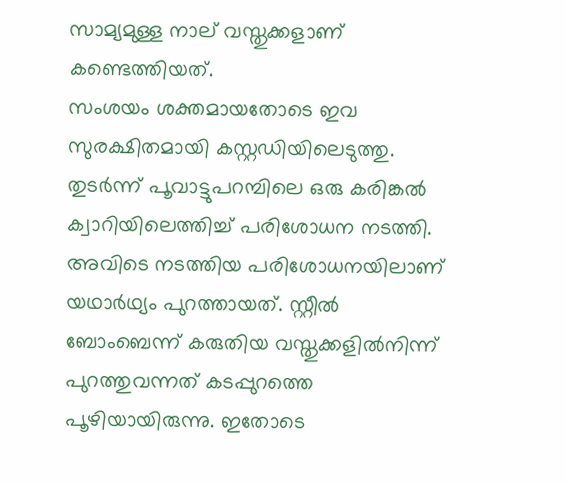സാമ്യമുള്ള നാല് വസ്തുക്കളാണ് കണ്ടെത്തിയത്.
സംശയം ശക്തമായതോടെ ഇവ സുരക്ഷിതമായി കസ്റ്റഡിയിലെടുത്തു. തുടർന്ന് പൂവാട്ടുപറമ്പിലെ ഒരു കരിങ്കൽ ക്വാറിയിലെത്തിച്ച് പരിശോധന നടത്തി. അവിടെ നടത്തിയ പരിശോധനയിലാണ് യഥാർഥ്യം പുറത്തായത്. സ്റ്റീൽ ബോംബെന്ന് കരുതിയ വസ്തുക്കളിൽനിന്ന് പുറത്തുവന്നത് കടപ്പുറത്തെ പൂഴിയായിരുന്നു. ഇതോടെ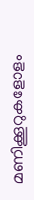മണിക്കൂറുകളോളം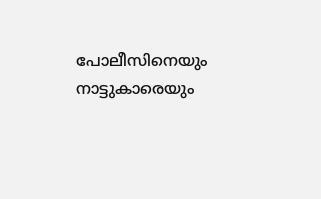പോലീസിനെയും നാട്ടുകാരെയും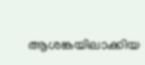ആശങ്കയിലാക്കിയ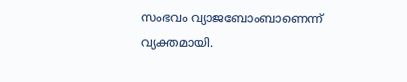സംഭവം വ്യാജബോംബാണെന്ന് വ്യക്തമായി.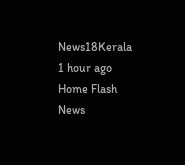News18Kerala 1 hour ago
Home Flash News